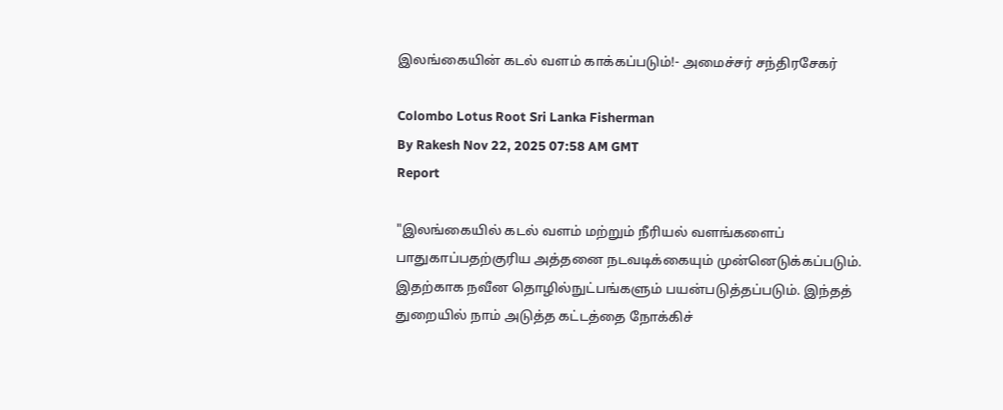இலங்கையின் கடல் வளம் காக்கப்படும்!- அமைச்சர் சந்திரசேகர்

Colombo Lotus Root Sri Lanka Fisherman
By Rakesh Nov 22, 2025 07:58 AM GMT
Report

"இலங்கையில் கடல் வளம் மற்றும் நீரியல் வளங்களைப் பாதுகாப்பதற்குரிய அத்தனை நடவடிக்கையும் முன்னெடுக்கப்படும். இதற்காக நவீன தொழில்நுட்பங்களும் பயன்படுத்தப்படும். இந்தத் துறையில் நாம் அடுத்த கட்டத்தை நோக்கிச்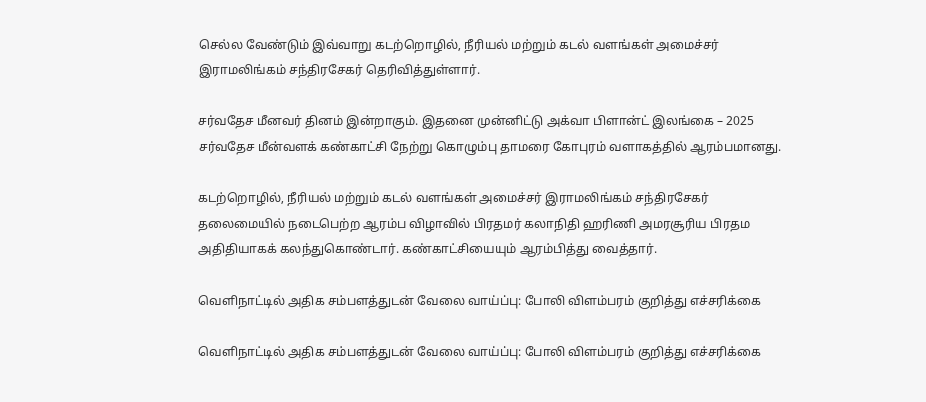செல்ல வேண்டும் இவ்வாறு கடற்றொழில், நீரியல் மற்றும் கடல் வளங்கள் அமைச்சர் இராமலிங்கம் சந்திரசேகர் தெரிவித்துள்ளார்.

சர்வதேச மீனவர் தினம் இன்றாகும். இதனை முன்னிட்டு அக்வா பிளான்ட் இலங்கை – 2025 சர்வதேச மீன்வளக் கண்காட்சி நேற்று கொழும்பு தாமரை கோபுரம் வளாகத்தில் ஆரம்பமானது.

கடற்றொழில், நீரியல் மற்றும் கடல் வளங்கள் அமைச்சர் இராமலிங்கம் சந்திரசேகர் தலைமையில் நடைபெற்ற ஆரம்ப விழாவில் பிரதமர் கலாநிதி ஹரிணி அமரசூரிய பிரதம அதிதியாகக் கலந்துகொண்டார். கண்காட்சியையும் ஆரம்பித்து வைத்தார்.

வெளிநாட்டில் அதிக சம்பளத்துடன் வேலை வாய்ப்பு: போலி விளம்பரம் குறித்து எச்சரிக்கை

வெளிநாட்டில் அதிக சம்பளத்துடன் வேலை வாய்ப்பு: போலி விளம்பரம் குறித்து எச்சரிக்கை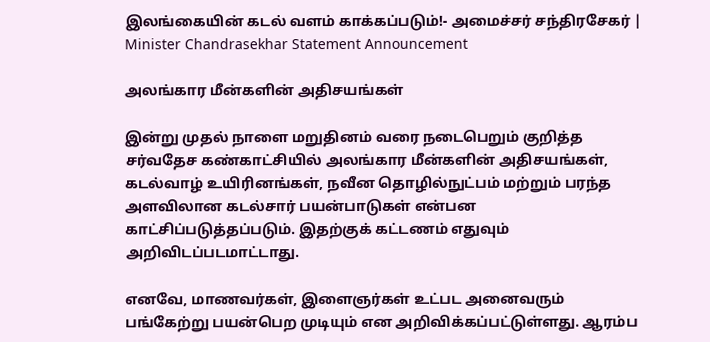இலங்கையின் கடல் வளம் காக்கப்படும்!- அமைச்சர் சந்திரசேகர் | Minister Chandrasekhar Statement Announcement

அலங்கார மீன்களின் அதிசயங்கள்

இன்று முதல் நாளை மறுதினம் வரை நடைபெறும் குறித்த சர்வதேச கண்காட்சியில் அலங்கார மீன்களின் அதிசயங்கள், கடல்வாழ் உயிரினங்கள், நவீன தொழில்நுட்பம் மற்றும் பரந்த அளவிலான கடல்சார் பயன்பாடுகள் என்பன காட்சிப்படுத்தப்படும். இதற்குக் கட்டணம் எதுவும் அறிவிடப்படமாட்டாது.

எனவே, மாணவர்கள், இளைஞர்கள் உட்பட அனைவரும் பங்கேற்று பயன்பெற முடியும் என அறிவிக்கப்பட்டுள்ளது. ஆரம்ப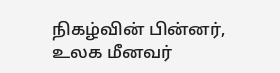நிகழ்வின் பின்னர், உலக மீனவர்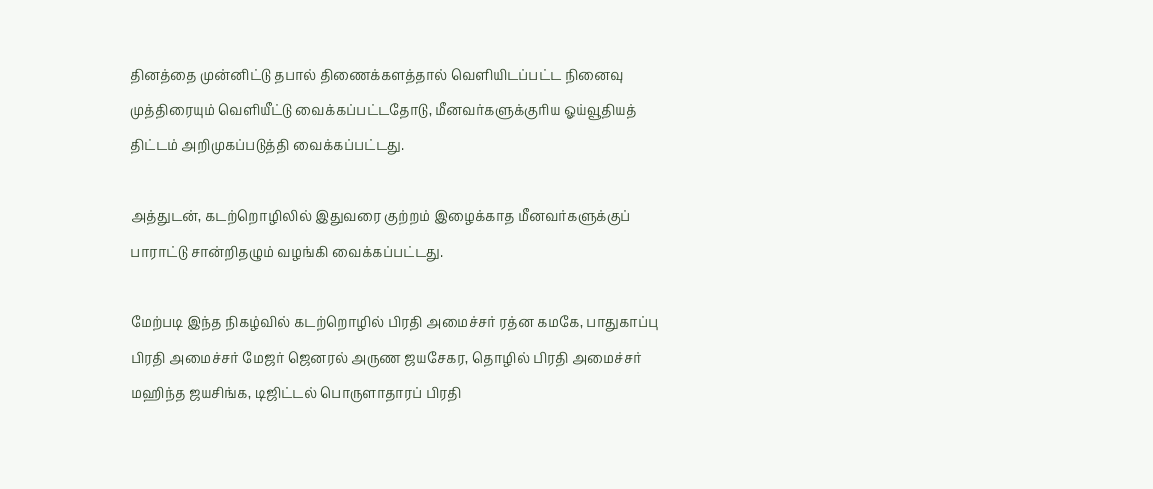தினத்தை முன்னிட்டு தபால் திணைக்களத்தால் வெளியிடப்பட்ட நினைவு முத்திரையும் வெளியீட்டு வைக்கப்பட்டதோடு, மீனவர்களுக்குரிய ஓய்வூதியத் திட்டம் அறிமுகப்படுத்தி வைக்கப்பட்டது.

அத்துடன், கடற்றொழிலில் இதுவரை குற்றம் இழைக்காத மீனவர்களுக்குப் பாராட்டு சான்றிதழும் வழங்கி வைக்கப்பட்டது.

மேற்படி இந்த நிகழ்வில் கடற்றொழில் பிரதி அமைச்சர் ரத்ன கமகே, பாதுகாப்பு பிரதி அமைச்சர் மேஜர் ஜெனரல் அருண ஜயசேகர, தொழில் பிரதி அமைச்சர் மஹிந்த ஜயசிங்க, டிஜிட்டல் பொருளாதாரப் பிரதி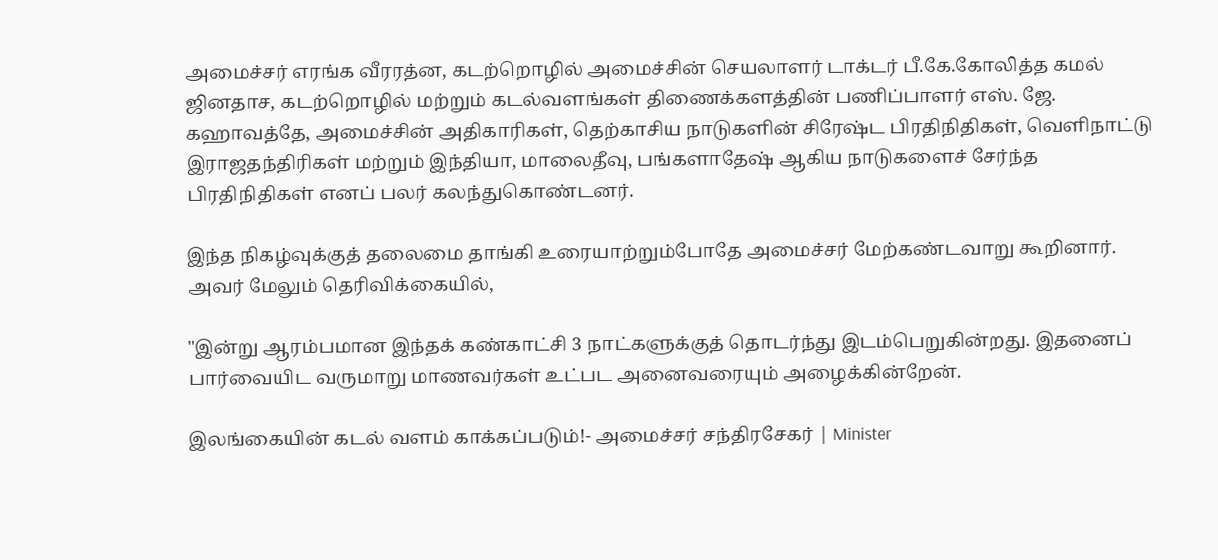அமைச்சர் எரங்க வீரரத்ன, கடற்றொழில் அமைச்சின் செயலாளர் டாக்டர் பீ.கே.கோலித்த கமல் ஜினதாச, கடற்றொழில் மற்றும் கடல்வளங்கள் திணைக்களத்தின் பணிப்பாளர் எஸ். ஜே. கஹாவத்தே, அமைச்சின் அதிகாரிகள், தெற்காசிய நாடுகளின் சிரேஷ்ட பிரதிநிதிகள், வெளிநாட்டு இராஜதந்திரிகள் மற்றும் இந்தியா, மாலைதீவு, பங்களாதேஷ் ஆகிய நாடுகளைச் சேர்ந்த பிரதிநிதிகள் எனப் பலர் கலந்துகொண்டனர்.

இந்த நிகழ்வுக்குத் தலைமை தாங்கி உரையாற்றும்போதே அமைச்சர் மேற்கண்டவாறு கூறினார். அவர் மேலும் தெரிவிக்கையில்,

"இன்று ஆரம்பமான இந்தக் கண்காட்சி 3 நாட்களுக்குத் தொடர்ந்து இடம்பெறுகின்றது. இதனைப் பார்வையிட வருமாறு மாணவர்கள் உட்பட அனைவரையும் அழைக்கின்றேன்.

இலங்கையின் கடல் வளம் காக்கப்படும்!- அமைச்சர் சந்திரசேகர் | Minister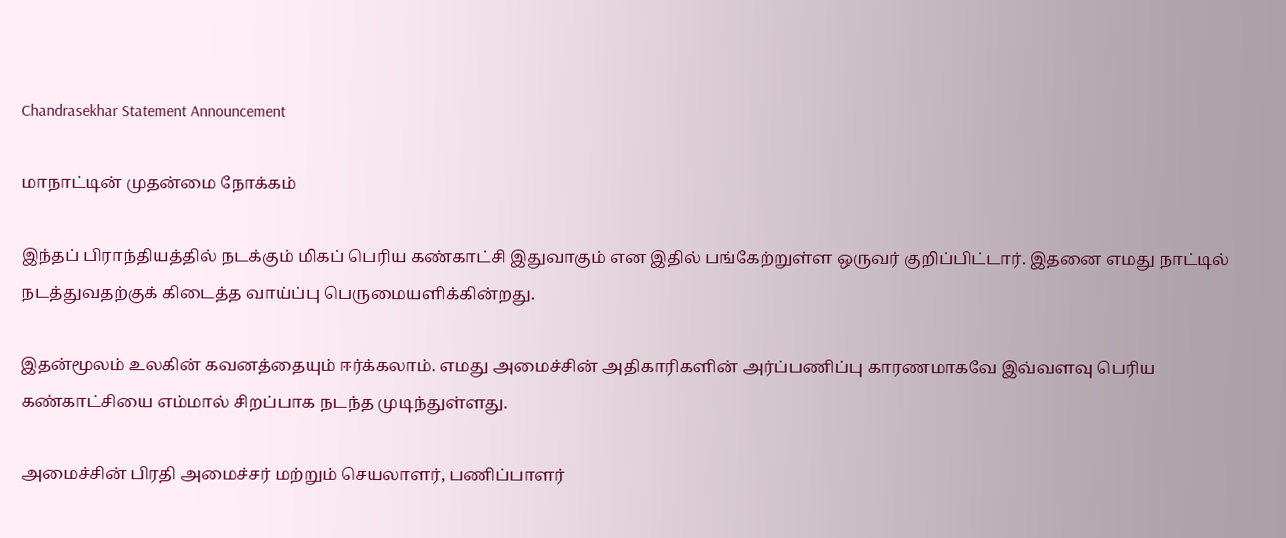Chandrasekhar Statement Announcement

மாநாட்டின் முதன்மை நோக்கம்

இந்தப் பிராந்தியத்தில் நடக்கும் மிகப் பெரிய கண்காட்சி இதுவாகும் என இதில் பங்கேற்றுள்ள ஒருவர் குறிப்பிட்டார். இதனை எமது நாட்டில் நடத்துவதற்குக் கிடைத்த வாய்ப்பு பெருமையளிக்கின்றது.

இதன்மூலம் உலகின் கவனத்தையும் ஈர்க்கலாம். எமது அமைச்சின் அதிகாரிகளின் அர்ப்பணிப்பு காரணமாகவே இவ்வளவு பெரிய கண்காட்சியை எம்மால் சிறப்பாக நடந்த முடிந்துள்ளது.

அமைச்சின் பிரதி அமைச்சர் மற்றும் செயலாளர், பணிப்பாளர்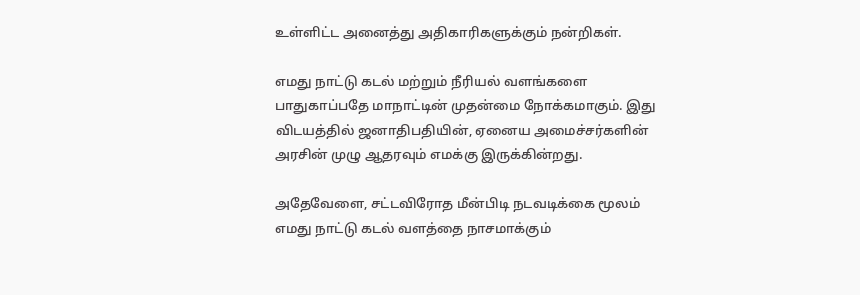உள்ளிட்ட அனைத்து அதிகாரிகளுக்கும் நன்றிகள்.

எமது நாட்டு கடல் மற்றும் நீரியல் வளங்களை பாதுகாப்பதே மாநாட்டின் முதன்மை நோக்கமாகும். இது விடயத்தில் ஜனாதிபதியின், ஏனைய அமைச்சர்களின் அரசின் முழு ஆதரவும் எமக்கு இருக்கின்றது.

அதேவேளை, சட்டவிரோத மீன்பிடி நடவடிக்கை மூலம் எமது நாட்டு கடல் வளத்தை நாசமாக்கும்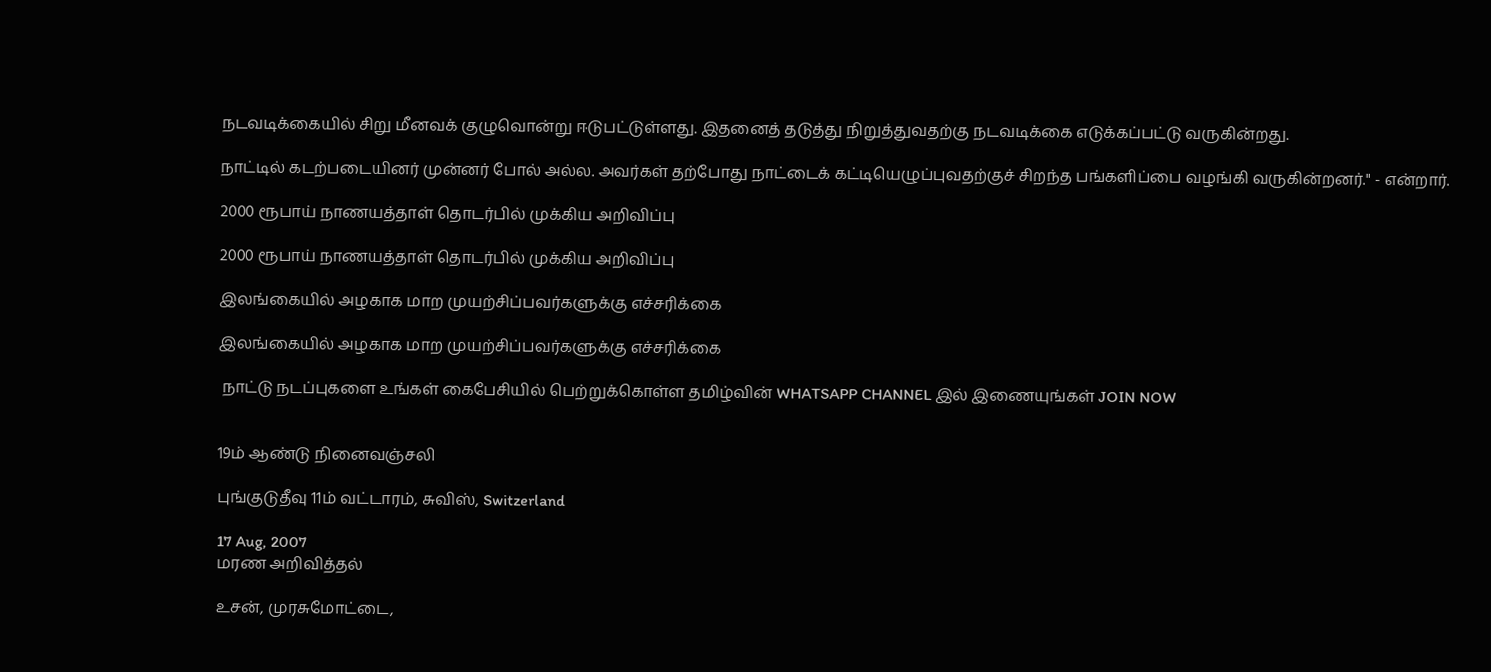நடவடிக்கையில் சிறு மீனவக் குழுவொன்று ஈடுபட்டுள்ளது. இதனைத் தடுத்து நிறுத்துவதற்கு நடவடிக்கை எடுக்கப்பட்டு வருகின்றது.

நாட்டில் கடற்படையினர் முன்னர் போல் அல்ல. அவர்கள் தற்போது நாட்டைக் கட்டியெழுப்புவதற்குச் சிறந்த பங்களிப்பை வழங்கி வருகின்றனர்." - என்றார்.

2000 ரூபாய் நாணயத்தாள் தொடர்பில் முக்கிய அறிவிப்பு

2000 ரூபாய் நாணயத்தாள் தொடர்பில் முக்கிய அறிவிப்பு

இலங்கையில் அழகாக மாற முயற்சிப்பவர்களுக்கு எச்சரிக்கை

இலங்கையில் அழகாக மாற முயற்சிப்பவர்களுக்கு எச்சரிக்கை

 நாட்டு நடப்புகளை உங்கள் கைபேசியில் பெற்றுக்கொள்ள தமிழ்வின் WHATSAPP CHANNEL இல் இணையுங்கள் JOIN NOW


19ம் ஆண்டு நினைவஞ்சலி

புங்குடுதீவு 11ம் வட்டாரம், சுவிஸ், Switzerland

17 Aug, 2007
மரண அறிவித்தல்

உசன், முரசுமோட்டை,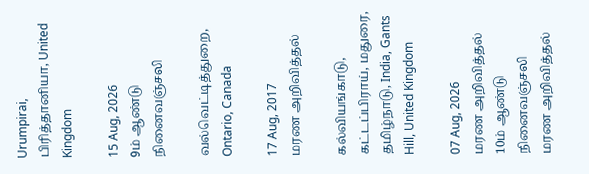Urumpirai, பிரித்தானியா, United Kingdom

15 Aug, 2026
9ம் ஆண்டு நினைவஞ்சலி

வல்வெட்டித்துறை, Ontario, Canada

17 Aug, 2017
மரண அறிவித்தல்

கல்வியங்காடு, கட்டப்பிராய், மதுரை, தமிழ்நாடு, India, Gants Hill, United Kingdom

07 Aug, 2026
மரண அறிவித்தல்
10ம் ஆண்டு நினைவஞ்சலி
மரண அறிவித்தல்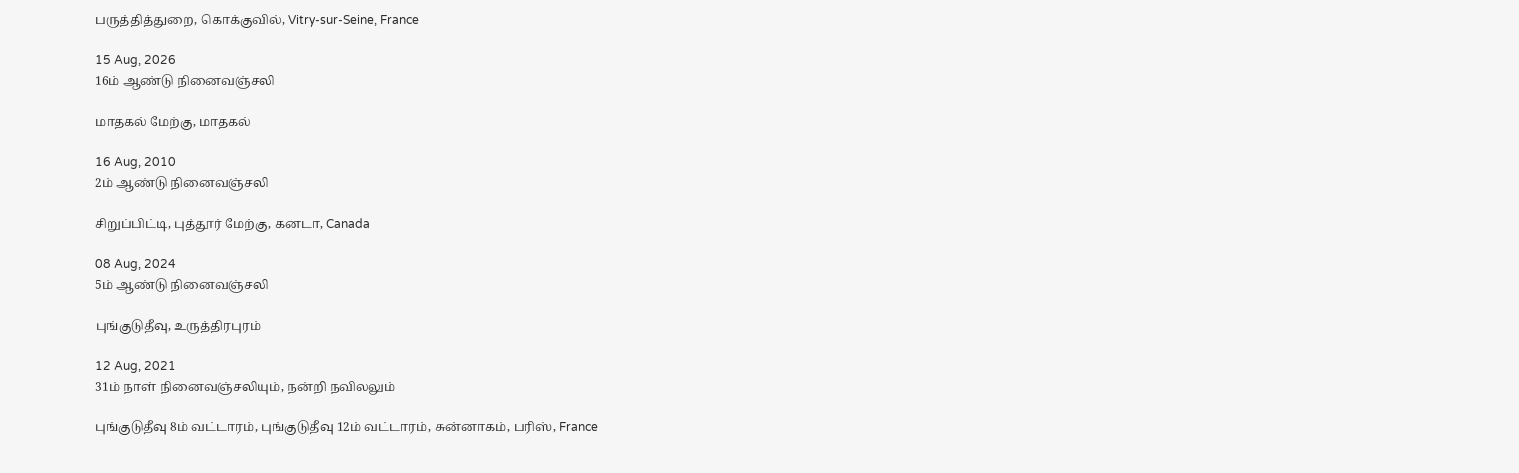பருத்தித்துறை, கொக்குவில், Vitry-sur-Seine, France

15 Aug, 2026
16ம் ஆண்டு நினைவஞ்சலி

மாதகல் மேற்கு, மாதகல்

16 Aug, 2010
2ம் ஆண்டு நினைவஞ்சலி

சிறுப்பிட்டி, புத்தூர் மேற்கு, கனடா, Canada

08 Aug, 2024
5ம் ஆண்டு நினைவஞ்சலி

புங்குடுதீவு, உருத்திரபுரம்

12 Aug, 2021
31ம் நாள் நினைவஞ்சலியும், நன்றி நவிலலும்

புங்குடுதீவு 8ம் வட்டாரம், புங்குடுதீவு 12ம் வட்டாரம், சுன்னாகம், பரிஸ், France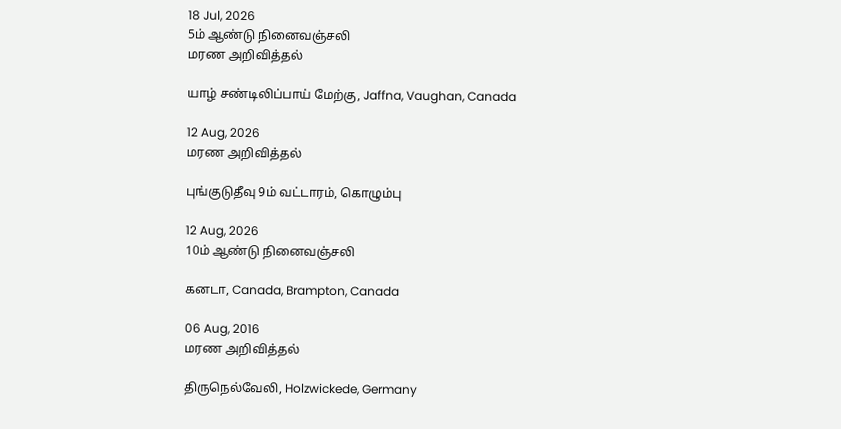18 Jul, 2026
5ம் ஆண்டு நினைவஞ்சலி
மரண அறிவித்தல்

யாழ் சண்டிலிப்பாய் மேற்கு, Jaffna, Vaughan, Canada

12 Aug, 2026
மரண அறிவித்தல்

புங்குடுதீவு 9ம் வட்டாரம், கொழும்பு

12 Aug, 2026
10ம் ஆண்டு நினைவஞ்சலி

கனடா, Canada, Brampton, Canada

06 Aug, 2016
மரண அறிவித்தல்

திருநெல்வேலி, Holzwickede, Germany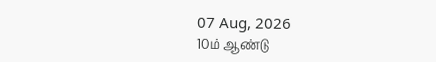07 Aug, 2026
10ம் ஆண்டு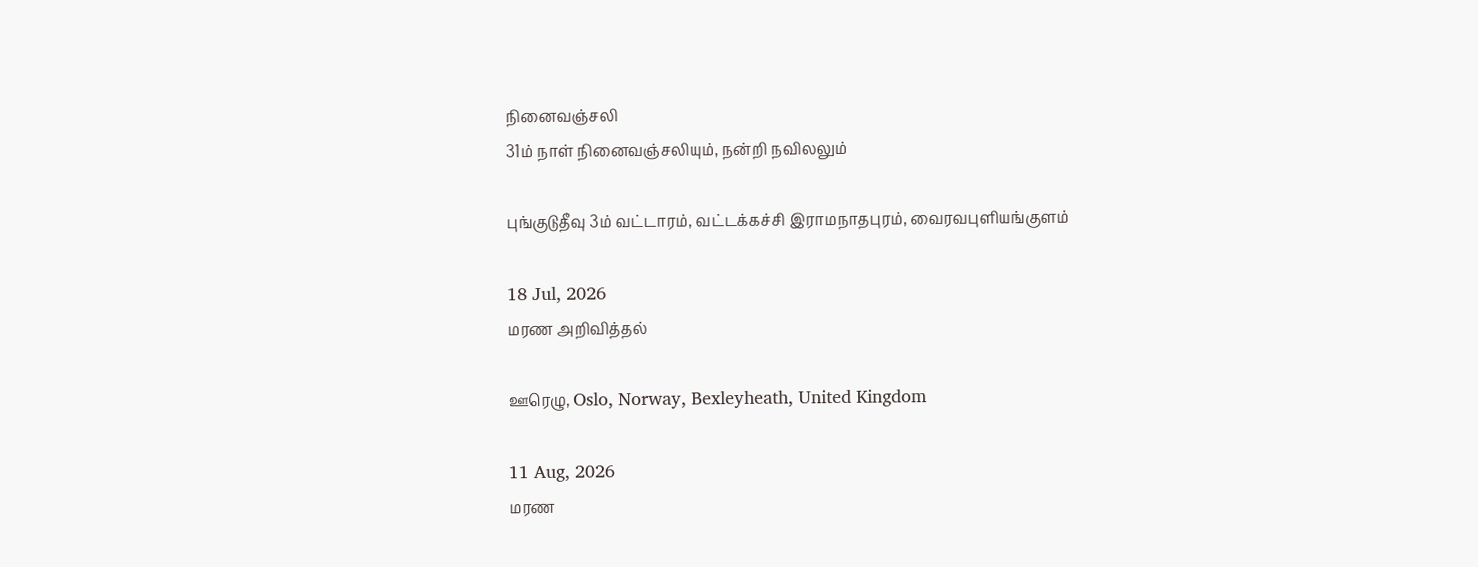நினைவஞ்சலி
31ம் நாள் நினைவஞ்சலியும், நன்றி நவிலலும்

புங்குடுதீவு 3ம் வட்டாரம், வட்டக்கச்சி இராமநாதபுரம், வைரவபுளியங்குளம்

18 Jul, 2026
மரண அறிவித்தல்

ஊரெழு, Oslo, Norway, Bexleyheath, United Kingdom

11 Aug, 2026
மரண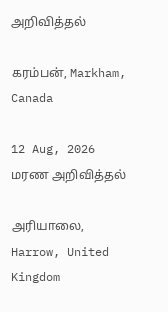அறிவித்தல்

கரம்பன், Markham, Canada

12 Aug, 2026
மரண அறிவித்தல்

அரியாலை, Harrow, United Kingdom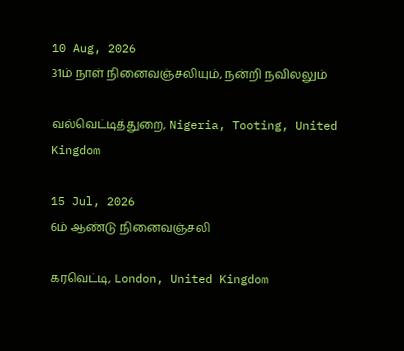10 Aug, 2026
31ம் நாள் நினைவஞ்சலியும், நன்றி நவிலலும்

வல்வெட்டித்துறை, Nigeria, Tooting, United Kingdom

15 Jul, 2026
6ம் ஆண்டு நினைவஞ்சலி

கரவெட்டி, London, United Kingdom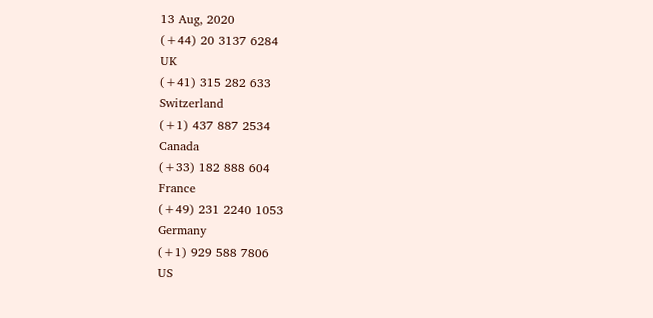13 Aug, 2020
(+44) 20 3137 6284
UK
(+41) 315 282 633
Switzerland
(+1) 437 887 2534
Canada
(+33) 182 888 604
France
(+49) 231 2240 1053
Germany
(+1) 929 588 7806
US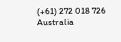(+61) 272 018 726
Australia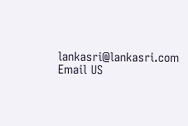lankasri@lankasri.com
Email US